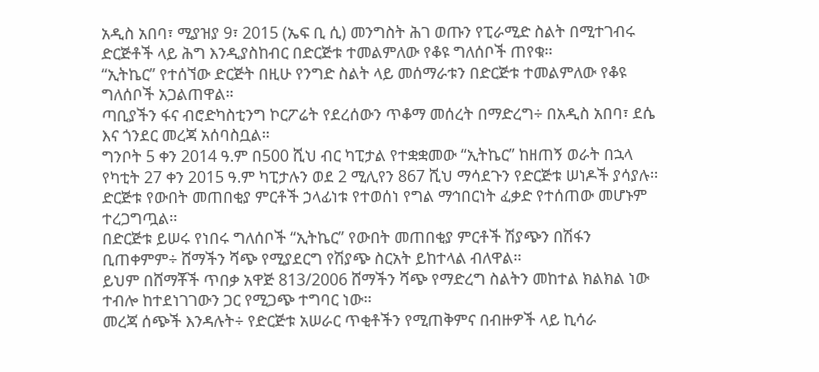አዲስ አበባ፣ ሚያዝያ 9፣ 2015 (ኤፍ ቢ ሲ) መንግስት ሕገ ወጡን የፒራሚድ ስልት በሚተገብሩ ድርጅቶች ላይ ሕግ እንዲያስከብር በድርጅቱ ተመልምለው የቆዩ ግለሰቦች ጠየቁ፡፡
“ኢትኬር” የተሰኘው ድርጅት በዚሁ የንግድ ስልት ላይ መሰማራቱን በድርጅቱ ተመልምለው የቆዩ ግለሰቦች አጋልጠዋል።
ጣቢያችን ፋና ብሮድካስቲንግ ኮርፖሬት የደረሰውን ጥቆማ መሰረት በማድረግ÷ በአዲስ አበባ፣ ደሴ እና ጎንደር መረጃ አሰባስቧል።
ግንቦት 5 ቀን 2014 ዓ.ም በ500 ሺህ ብር ካፒታል የተቋቋመው “ኢትኬር” ከዘጠኝ ወራት በኋላ የካቲት 27 ቀን 2015 ዓ.ም ካፒታሉን ወደ 2 ሚሊየን 867 ሺህ ማሳደጉን የድርጅቱ ሠነዶች ያሳያሉ፡፡
ድርጅቱ የውበት መጠበቂያ ምርቶች ኃላፊነቱ የተወሰነ የግል ማኅበርነት ፈቃድ የተሰጠው መሆኑም ተረጋግጧል፡፡
በድርጅቱ ይሠሩ የነበሩ ግለሰቦች “ኢትኬር” የውበት መጠበቂያ ምርቶች ሽያጭን በሽፋን ቢጠቀምም÷ ሸማችን ሻጭ የሚያደርግ የሽያጭ ስርአት ይከተላል ብለዋል፡፡
ይህም በሸማቾች ጥበቃ አዋጅ 813/2006 ሸማችን ሻጭ የማድረግ ስልትን መከተል ክልክል ነው ተብሎ ከተደነገገውን ጋር የሚጋጭ ተግባር ነው፡፡
መረጃ ሰጭች እንዳሉት÷ የድርጅቱ አሠራር ጥቂቶችን የሚጠቅምና በብዙዎች ላይ ኪሳራ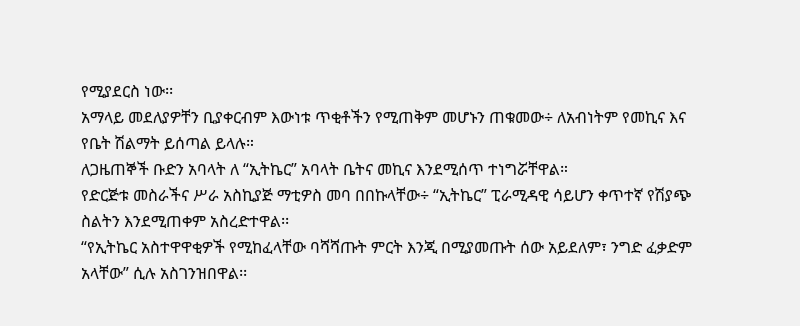የሚያደርስ ነው፡፡
አማላይ መደለያዎቸን ቢያቀርብም እውነቱ ጥቂቶችን የሚጠቅም መሆኑን ጠቁመው÷ ለአብነትም የመኪና እና የቤት ሽልማት ይሰጣል ይላሉ።
ለጋዜጠኞች ቡድን አባላት ለ “ኢትኬር” አባላት ቤትና መኪና እንደሚሰጥ ተነግሯቸዋል።
የድርጅቱ መስራችና ሥራ አስኪያጅ ማቲዎስ መባ በበኩላቸው÷ “ኢትኬር” ፒራሚዳዊ ሳይሆን ቀጥተኛ የሽያጭ ስልትን እንደሚጠቀም አስረድተዋል፡፡
“የኢትኬር አስተዋዋቂዎች የሚከፈላቸው ባሻሻጡት ምርት እንጂ በሚያመጡት ሰው አይደለም፣ ንግድ ፈቃድም አላቸው” ሲሉ አስገንዝበዋል፡፡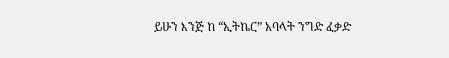ይሁን እንጅ ከ “ኢትኬር” አባላት ንግድ ፈቃድ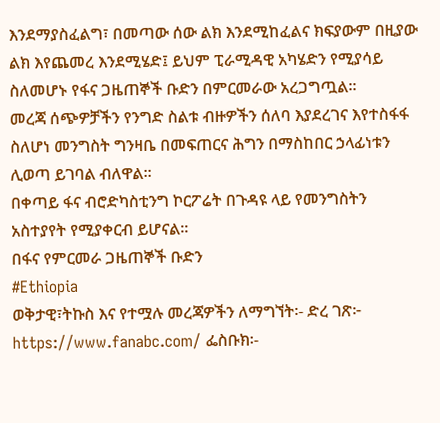እንደማያስፈልግ፣ በመጣው ሰው ልክ እንደሚከፈልና ክፍያውም በዚያው ልክ እየጨመረ እንደሚሄድ፤ ይህም ፒራሚዳዊ አካሄድን የሚያሳይ ስለመሆኑ የፋና ጋዜጠኞች ቡድን በምርመራው አረጋግጧል፡፡
መረጃ ሰጭዎቻችን የንግድ ስልቱ ብዙዎችን ሰለባ እያደረገና እየተስፋፋ ስለሆነ መንግስት ግንዛቤ በመፍጠርና ሕግን በማስከበር ኃላፊነቱን ሊወጣ ይገባል ብለዋል።
በቀጣይ ፋና ብሮድካስቲንግ ኮርፖሬት በጉዳዩ ላይ የመንግስትን አስተያየት የሚያቀርብ ይሆናል፡፡
በፋና የምርመራ ጋዜጠኞች ቡድን
#Ethiopia
ወቅታዊ፣ትኩስ እና የተሟሉ መረጃዎችን ለማግኘት፡- ድረ ገጽ፦ https://www.fanabc.com/ ፌስቡክ፡-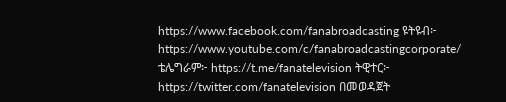https://www.facebook.com/fanabroadcasting ዩትዩብ፦ https://www.youtube.com/c/fanabroadcastingcorporate/ ቴሌግራም፦ https://t.me/fanatelevision ትዊተር፦ https://twitter.com/fanatelevision በመወዳጀት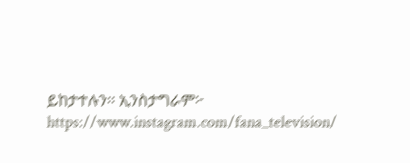ይከታተሉን፡፡ ኢንስታግራም፦ https://www.instagram.com/fana_television/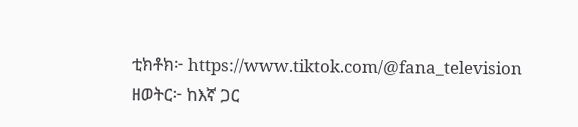ቲክቶክ፦ https://www.tiktok.com/@fana_television
ዘወትር፦ ከእኛ ጋር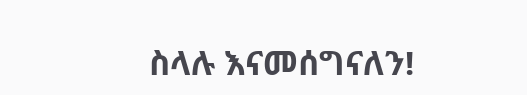ስላሉ እናመሰግናለን!